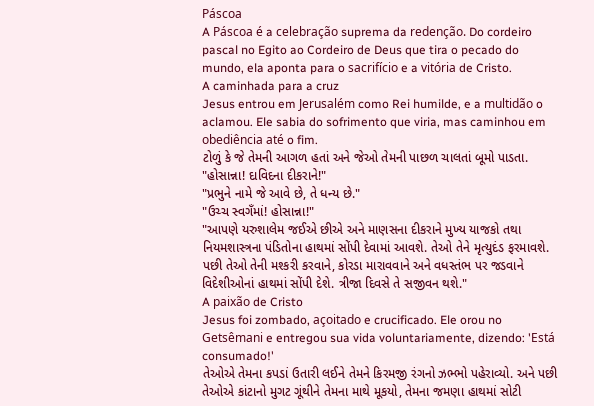Páscoa
A Páscoa é a celebração suprema da redenção. Do cordeiro pascal no Egito ao Cordeiro de Deus que tira o pecado do mundo, ela aponta para o sacrifício e a vitória de Cristo.
A caminhada para a cruz
Jesus entrou em Jerusalém como Rei humilde, e a multidão o aclamou. Ele sabia do sofrimento que viria, mas caminhou em obediência até o fim.
ટોળું કે જે તેમની આગળ હતાં અને જેઓ તેમની પાછળ ચાલતાં બૂમો પાડતા.
"હોસાન્ના! દાવિદના દીકરાને!"
"પ્રભુને નામે જે આવે છે, તે ધન્ય છે."
"ઉચ્ચ સ્વગઁમાં! હોસાન્ના!"
"આપણે યરુશાલેમ જઈએ છીએ અને માણસના દીકરાને મુખ્ય યાજકો તથા નિયમશાસ્ત્રના પંડિતોના હાથમાં સોંપી દેવામાં આવશે. તેઓ તેને મૃત્યુદંડ ફરમાવશે. પછી તેઓ તેની મશ્કરી કરવાને, કોરડા મારાવવાને અને વધસ્તંભ પર જડવાને વિદેશીઓનાં હાથમાં સોંપી દેશે. ત્રીજા દિવસે તે સજીવન થશે."
A paixão de Cristo
Jesus foi zombado, açoitado e crucificado. Ele orou no Getsêmani e entregou sua vida voluntariamente, dizendo: 'Está consumado!'
તેઓએ તેમના કપડાં ઉતારી લઈને તેમને કિરમજી રંગનો ઝભ્ભો પહેરાવ્યો. અને પછી તેઓએ કાંટાનો મુગટ ગૂંથીને તેમના માથે મૂકયો, તેમના જમણા હાથમાં સોટી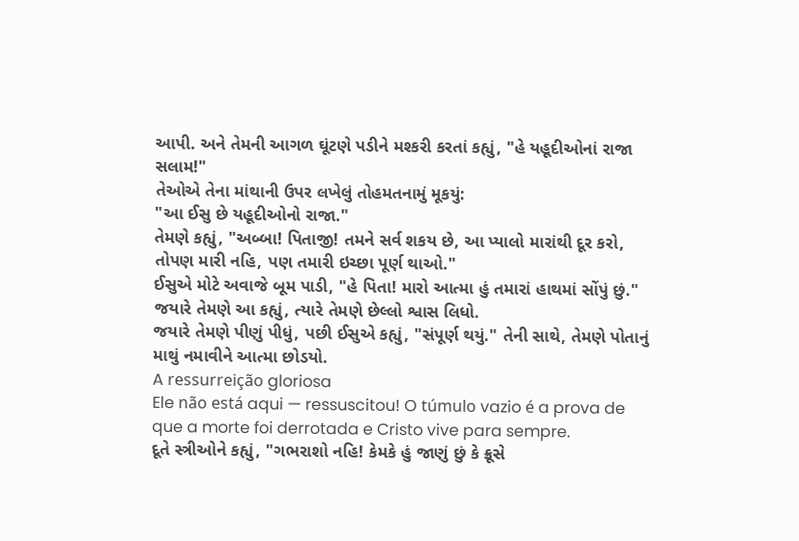આપી. અને તેમની આગળ ઘૂંટણે પડીને મશ્કરી કરતાં કહ્યું, "હે યહૂદીઓનાં રાજા સલામ!"
તેઓએ તેના માંથાની ઉપર લખેલું તોહમતનામું મૂકયું:
"આ ઈસુ છે યહૂદીઓનો રાજા."
તેમણે કહ્યું, "અબ્બા! પિતાજી! તમને સર્વ શકય છે, આ પ્યાલો મારાંથી દૂર કરો, તોપણ મારી નહિ, પણ તમારી ઇચ્છા પૂર્ણ થાઓ."
ઈસુએ મોટે અવાજે બૂમ પાડી, "હે પિતા! મારો આત્મા હું તમારાં હાથમાં સોંપું છું." જયારે તેમણે આ કહ્યું, ત્યારે તેમણે છેલ્લો શ્વાસ લિધો.
જયારે તેમણે પીણું પીધું, પછી ઈસુએ કહ્યું, "સંપૂર્ણ થયું." તેની સાથે, તેમણે પોતાનું માથું નમાવીને આત્મા છોડયો.
A ressurreição gloriosa
Ele não está aqui — ressuscitou! O túmulo vazio é a prova de que a morte foi derrotada e Cristo vive para sempre.
દૂતે સ્ત્રીઓને કહ્યું, "ગભરાશો નહિ! કેમકે હું જાણું છું કે ક્રૂસે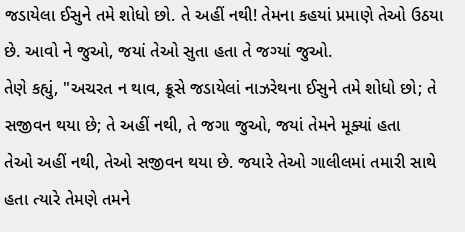જડાયેલા ઈસુને તમે શોધો છો. તે અહીં નથી! તેમના કહયાં પ્રમાણે તેઓ ઉઠયા છે. આવો ને જુઓ, જયાં તેઓ સુતા હતા તે જગ્યાં જુઓ.
તેણે કહ્યું, "અચરત ન થાવ, ક્રૂસે જડાયેલાં નાઝરેથના ઈસુને તમે શોધો છો; તે સજીવન થયા છે; તે અહીં નથી, તે જગા જુઓ, જયાં તેમને મૂક્યાં હતા
તેઓ અહીં નથી, તેઓ સજીવન થયા છે. જયારે તેઓ ગાલીલમાં તમારી સાથે હતા ત્યારે તેમણે તમને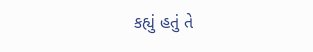કહ્યું હતું તે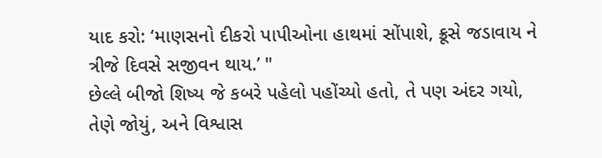યાદ કરો: ‘માણસનો દીકરો પાપીઓના હાથમાં સોંપાશે, ક્રૂસે જડાવાય ને ત્રીજે દિવસે સજીવન થાય.’ "
છેલ્લે બીજો શિષ્ય જે કબરે પહેલો પહોંચ્યો હતો, તે પણ અંદર ગયો, તેણે જોયું, અને વિશ્વાસ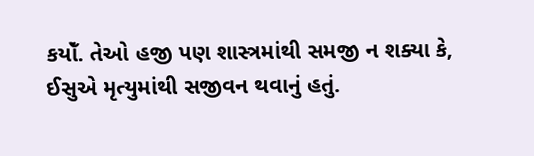કયોઁ. તેઓ હજી પણ શાસ્ત્રમાંથી સમજી ન શક્યા કે, ઈસુએ મૃત્યુમાંથી સજીવન થવાનું હતું.